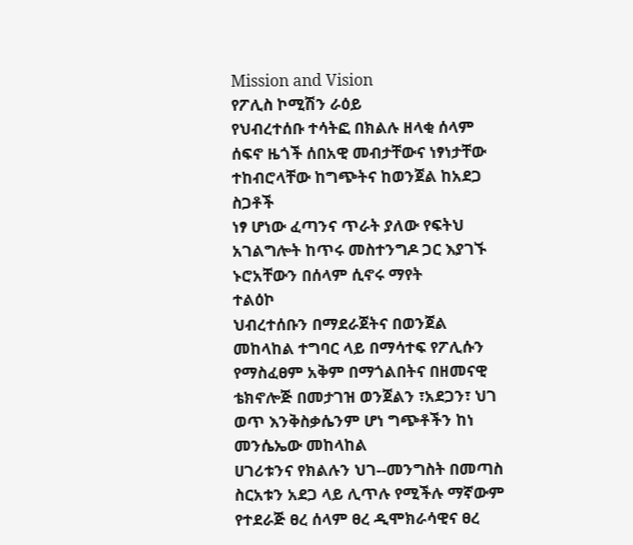Mission and Vision
የፖሊስ ኮሚሽን ራዕይ
የህብረተሰቡ ተሳትፎ በክልሉ ዘላቂ ሰላም ሰፍኖ ዜጎች ሰበአዊ መብታቸውና ነፃነታቸው ተከብሮላቸው ከግጭትና ከወንጀል ከአደጋ ስጋቶች
ነፃ ሆነው ፈጣንና ጥራት ያለው የፍትህ አገልግሎት ከጥሩ መስተንግዶ ጋር እያገኙ ኑሮአቸውን በሰላም ሲኖሩ ማየት
ተልዕኮ
ህብረተሰቡን በማደራጀትና በወንጀል መከላከል ተግባር ላይ በማሳተፍ የፖሊሱን የማስፈፀም አቅም በማጎልበትና በዘመናዊ
ቴክኖሎጅ በመታገዝ ወንጀልን ፣አደጋን፣ ህገ ወጥ እንቅስቃሴንም ሆነ ግጭቶችን ከነ መንሴኤው መከላከል
ሀገሪቱንና የክልሉን ህገ--መንግስት በመጣስ ስርአቱን አደጋ ላይ ሊጥሉ የሚችሉ ማኛውም የተደራጅ ፀረ ሰላም ፀረ ዲሞክራሳዊና ፀረ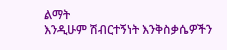ልማት
እንዲሁም ሽብርተኝነት እንቅስቃሴዎችን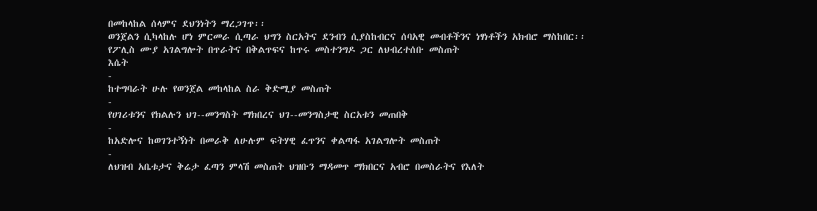በመከላከል ሰላምና ደህንነትን ማረጋገጥ፡፡
ወንጀልን ሲካላከሉ ሆነ ምርመራ ሲጣራ ህግን ስርአትና ደንብን ሲያስከብርና ሰባአዊ መብቶችንና ነፃነቶችን አክብሮ ማስከበር፡፡
የፖሊስ ሙያ አገልግሎት በጥራትና በቅልጥፍና ከጥሩ መስተንግዶ ጋር ለህብረተሰቡ መስጠት
እሴት
-
ከተግባራት ሁሉ የወንጀል መከላከል ስራ ቅድሚያ መስጠት
-
የሀገሪቱንና የክልሉን ህገ--መንግስት ማክበረና ህገ--መንግስታዊ ስርአቱን መጠበቅ
-
ከአድሎና ከወገንተኝነት በመራቅ ለሁሉም ፍትሃዊ ፈጥንና ቀልጣፋ አገልግሎት መስጠት
-
ለህዝብ አቤቱታና ቅሬታ ፈጣን ምላሽ መስጠት ህዝቡን ማዳመጥ ማክበርና አብሮ በመስራትና የእለት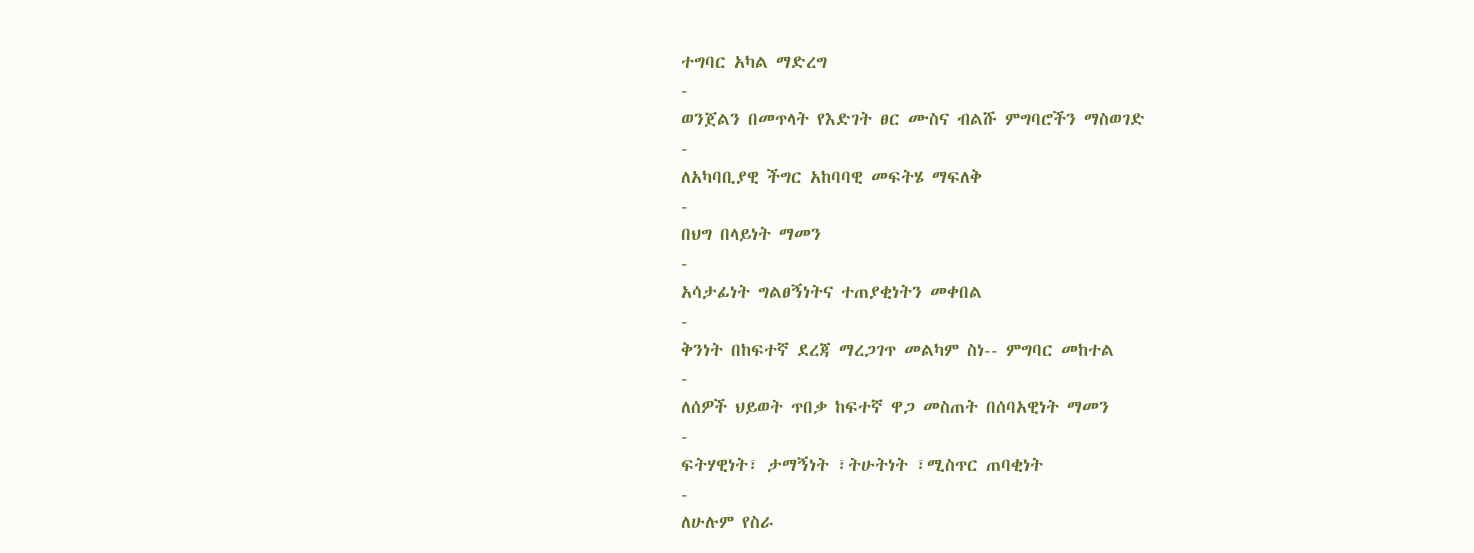ተግባር አካል ማድረግ
-
ወንጀልን በመጥላት የእድገት ፀር ሙስና ብልሹ ምግባሮችን ማስወገድ
-
ለአካባቢያዊ ችግር አከባባዊ መፍትሄ ማፍለቅ
-
በህግ በላይነት ማመን
-
አሳታፊነት ግልፀኝነትና ተጠያቂነትን መቀበል
-
ቅንነት በከፍተኛ ደረጃ ማረጋገጥ መልካም ስነ-- ምግባር መከተል
-
ለሰዎች ህይወት ጥበቃ ከፍተኛ ዋጋ መስጠት በሰባአዊነት ማመን
-
ፍትሃዊነት፣ ታማኝነት ፣ትሁትነት ፣ሚስጥር ጠባቂነት
-
ለሁሉም የስራ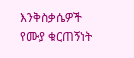እንቅስቃሴዎች የሙያ ቁርጠኝነት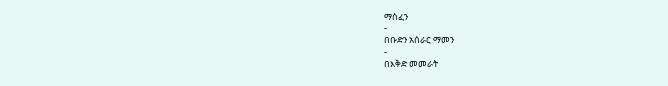ማስፈን
-
በቡድን አሰራር ማመን
-
በእቅድ መመራት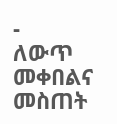-
ለውጥ መቀበልና መስጠት